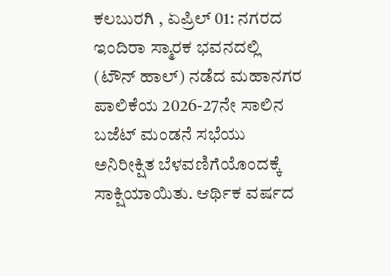ಕಲಬುರಗಿ , ಏಪ್ರಿಲ್ 01: ನಗರದ ಇಂದಿರಾ ಸ್ಮಾರಕ ಭವನದಲ್ಲಿ (ಟೌನ್ ಹಾಲ್) ನಡೆದ ಮಹಾನಗರ ಪಾಲಿಕೆಯ 2026-27ನೇ ಸಾಲಿನ ಬಜೆಟ್ ಮಂಡನೆ ಸಭೆಯು ಅನಿರೀಕ್ಷಿತ ಬೆಳವಣಿಗೆಯೊಂದಕ್ಕೆ ಸಾಕ್ಷಿಯಾಯಿತು. ಆರ್ಥಿಕ ವರ್ಷದ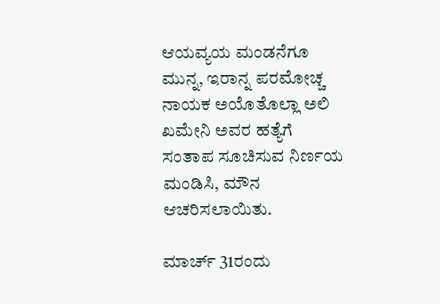ಆಯವ್ಯಯ ಮಂಡನೆಗೂ ಮುನ್ನ, ಇರಾನ್ನ ಪರಮೋಚ್ಚ ನಾಯಕ ಅಯೊತೊಲ್ಲಾ ಅಲಿ ಖಮೇನಿ ಅವರ ಹತ್ಯೆಗೆ ಸಂತಾಪ ಸೂಚಿಸುವ ನಿರ್ಣಯ ಮಂಡಿಸಿ, ಮೌನ ಆಚರಿಸಲಾಯಿತು.

ಮಾರ್ಚ್ 31ರಂದು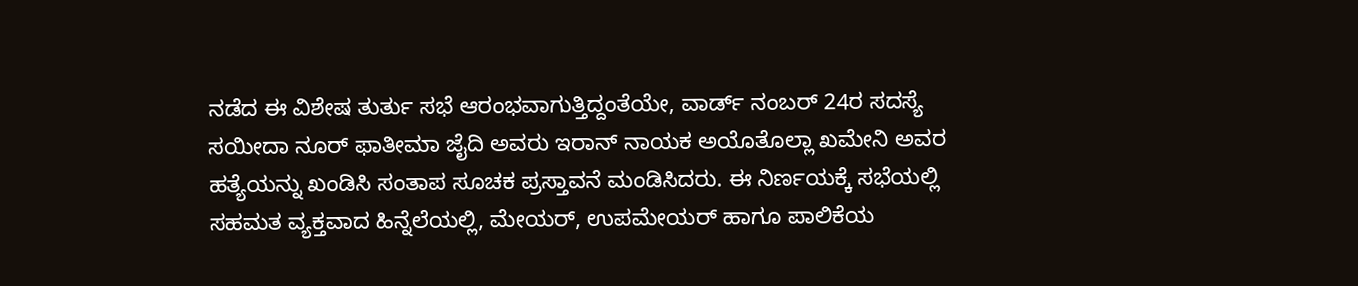ನಡೆದ ಈ ವಿಶೇಷ ತುರ್ತು ಸಭೆ ಆರಂಭವಾಗುತ್ತಿದ್ದಂತೆಯೇ, ವಾರ್ಡ್ ನಂಬರ್ 24ರ ಸದಸ್ಯೆ ಸಯೀದಾ ನೂರ್ ಫಾತೀಮಾ ಜೈದಿ ಅವರು ಇರಾನ್ ನಾಯಕ ಅಯೊತೊಲ್ಲಾ ಖಮೇನಿ ಅವರ ಹತ್ಯೆಯನ್ನು ಖಂಡಿಸಿ ಸಂತಾಪ ಸೂಚಕ ಪ್ರಸ್ತಾವನೆ ಮಂಡಿಸಿದರು. ಈ ನಿರ್ಣಯಕ್ಕೆ ಸಭೆಯಲ್ಲಿ ಸಹಮತ ವ್ಯಕ್ತವಾದ ಹಿನ್ನೆಲೆಯಲ್ಲಿ, ಮೇಯರ್, ಉಪಮೇಯರ್ ಹಾಗೂ ಪಾಲಿಕೆಯ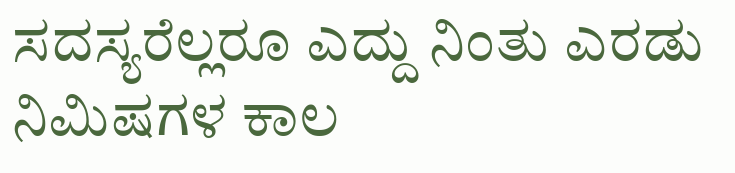ಸದಸ್ಯರೆಲ್ಲರೂ ಎದ್ದು ನಿಂತು ಎರಡು ನಿಮಿಷಗಳ ಕಾಲ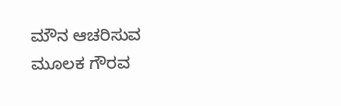ಮೌನ ಆಚರಿಸುವ ಮೂಲಕ ಗೌರವ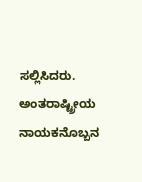ಸಲ್ಲಿಸಿದರು. ಅಂತರಾಷ್ಟ್ರೀಯ ನಾಯಕನೊಬ್ಬನ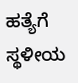ಹತ್ಯೆಗೆ ಸ್ಥಳೀಯ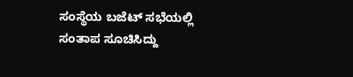ಸಂಸ್ಥೆಯ ಬಜೆಟ್ ಸಭೆಯಲ್ಲಿ ಸಂತಾಪ ಸೂಚಿಸಿದ್ದು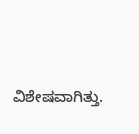ವಿಶೇಷವಾಗಿತ್ತು.